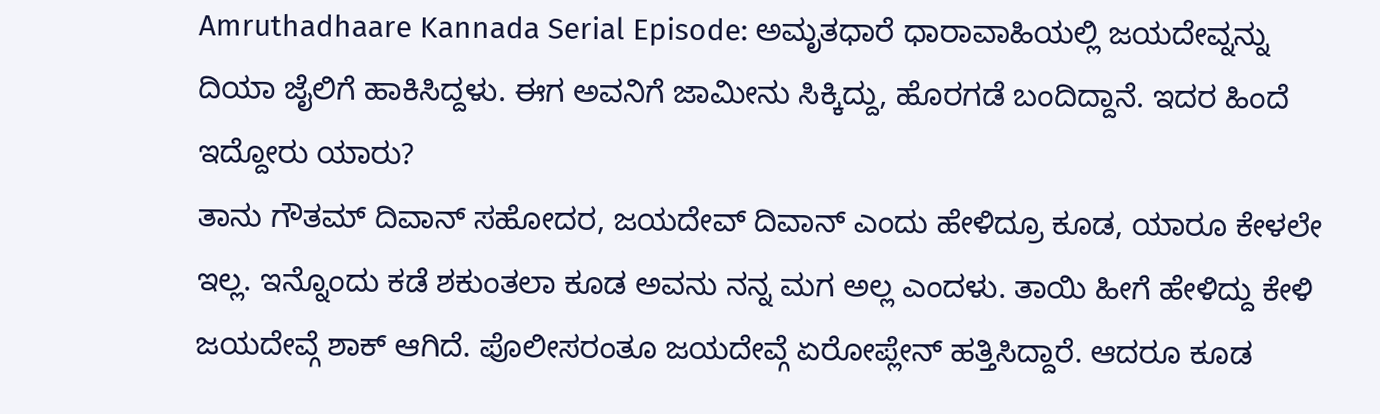Amruthadhaare Kannada Serial Episode: ಅಮೃತಧಾರೆ ಧಾರಾವಾಹಿಯಲ್ಲಿ ಜಯದೇವ್ನನ್ನು ದಿಯಾ ಜೈಲಿಗೆ ಹಾಕಿಸಿದ್ದಳು. ಈಗ ಅವನಿಗೆ ಜಾಮೀನು ಸಿಕ್ಕಿದ್ದು, ಹೊರಗಡೆ ಬಂದಿದ್ದಾನೆ. ಇದರ ಹಿಂದೆ ಇದ್ದೋರು ಯಾರು?
ತಾನು ಗೌತಮ್ ದಿವಾನ್ ಸಹೋದರ, ಜಯದೇವ್ ದಿವಾನ್ ಎಂದು ಹೇಳಿದ್ರೂ ಕೂಡ, ಯಾರೂ ಕೇಳಲೇ ಇಲ್ಲ. ಇನ್ನೊಂದು ಕಡೆ ಶಕುಂತಲಾ ಕೂಡ ಅವನು ನನ್ನ ಮಗ ಅಲ್ಲ ಎಂದಳು. ತಾಯಿ ಹೀಗೆ ಹೇಳಿದ್ದು ಕೇಳಿ ಜಯದೇವ್ಗೆ ಶಾಕ್ ಆಗಿದೆ. ಪೊಲೀಸರಂತೂ ಜಯದೇವ್ಗೆ ಏರೋಪ್ಲೇನ್ ಹತ್ತಿಸಿದ್ದಾರೆ. ಆದರೂ ಕೂಡ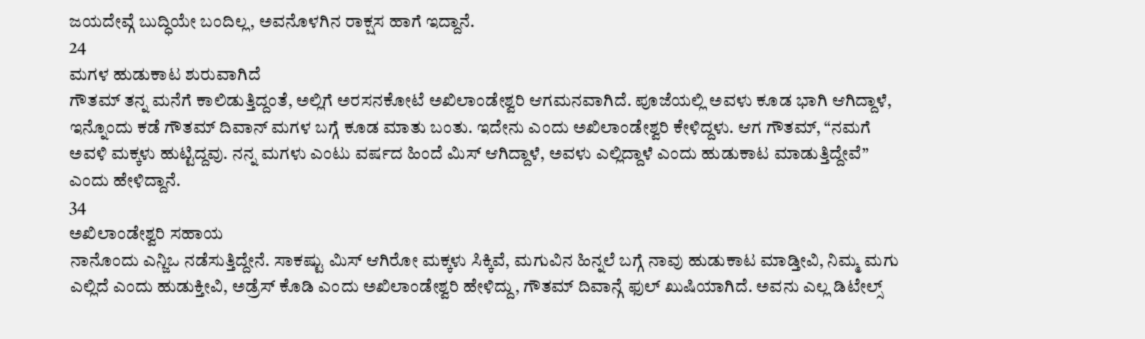ಜಯದೇವ್ಗೆ ಬುದ್ಧಿಯೇ ಬಂದಿಲ್ಲ, ಅವನೊಳಗಿನ ರಾಕ್ಷಸ ಹಾಗೆ ಇದ್ದಾನೆ.
24
ಮಗಳ ಹುಡುಕಾಟ ಶುರುವಾಗಿದೆ
ಗೌತಮ್ ತನ್ನ ಮನೆಗೆ ಕಾಲಿಡುತ್ತಿದ್ದಂತೆ, ಅಲ್ಲಿಗೆ ಅರಸನಕೋಟೆ ಅಖಿಲಾಂಡೇಶ್ವರಿ ಆಗಮನವಾಗಿದೆ. ಪೂಜೆಯಲ್ಲಿ ಅವಳು ಕೂಡ ಭಾಗಿ ಆಗಿದ್ದಾಳೆ, ಇನ್ನೊಂದು ಕಡೆ ಗೌತಮ್ ದಿವಾನ್ ಮಗಳ ಬಗ್ಗೆ ಕೂಡ ಮಾತು ಬಂತು. ಇದೇನು ಎಂದು ಅಖಿಲಾಂಡೇಶ್ವರಿ ಕೇಳಿದ್ದಳು. ಆಗ ಗೌತಮ್, “ನಮಗೆ ಅವಳಿ ಮಕ್ಕಳು ಹುಟ್ಟಿದ್ದವು. ನನ್ನ ಮಗಳು ಎಂಟು ವರ್ಷದ ಹಿಂದೆ ಮಿಸ್ ಆಗಿದ್ದಾಳೆ, ಅವಳು ಎಲ್ಲಿದ್ದಾಳೆ ಎಂದು ಹುಡುಕಾಟ ಮಾಡುತ್ತಿದ್ದೇವೆ” ಎಂದು ಹೇಳಿದ್ದಾನೆ.
34
ಅಖಿಲಾಂಡೇಶ್ವರಿ ಸಹಾಯ
ನಾನೊಂದು ಎನ್ಜಿಒ ನಡೆಸುತ್ತಿದ್ದೇನೆ. ಸಾಕಷ್ಟು ಮಿಸ್ ಆಗಿರೋ ಮಕ್ಕಳು ಸಿಕ್ಕಿವೆ, ಮಗುವಿನ ಹಿನ್ನಲೆ ಬಗ್ಗೆ ನಾವು ಹುಡುಕಾಟ ಮಾಡ್ತೀವಿ, ನಿಮ್ಮ ಮಗು ಎಲ್ಲಿದೆ ಎಂದು ಹುಡುಕ್ತೀವಿ, ಅಡ್ರೆಸ್ ಕೊಡಿ ಎಂದು ಅಖಿಲಾಂಡೇಶ್ವರಿ ಹೇಳಿದ್ದು, ಗೌತಮ್ ದಿವಾನ್ಗೆ ಫುಲ್ ಖುಷಿಯಾಗಿದೆ. ಅವನು ಎಲ್ಲ ಡಿಟೇಲ್ಸ್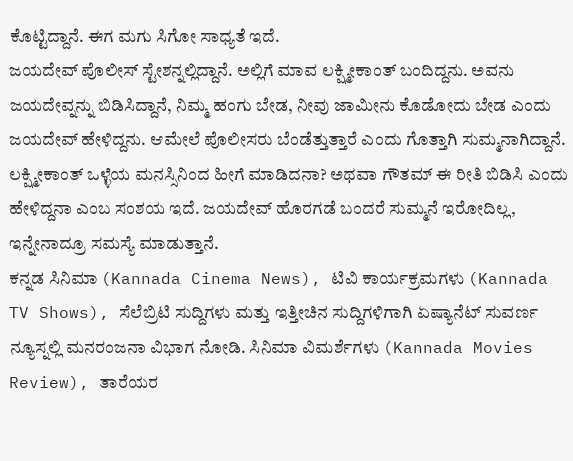ಕೊಟ್ಟಿದ್ದಾನೆ. ಈಗ ಮಗು ಸಿಗೋ ಸಾಧ್ಯತೆ ಇದೆ.
ಜಯದೇವ್ ಪೊಲೀಸ್ ಸ್ಟೇಶನ್ನಲ್ಲಿದ್ದಾನೆ. ಅಲ್ಲಿಗೆ ಮಾವ ಲಕ್ಷ್ಮೀಕಾಂತ್ ಬಂದಿದ್ದನು. ಅವನು ಜಯದೇವ್ನನ್ನು ಬಿಡಿಸಿದ್ದಾನೆ, ನಿಮ್ಮ ಹಂಗು ಬೇಡ, ನೀವು ಜಾಮೀನು ಕೊಡೋದು ಬೇಡ ಎಂದು ಜಯದೇವ್ ಹೇಳಿದ್ದನು. ಆಮೇಲೆ ಪೊಲೀಸರು ಬೆಂಡೆತ್ತುತ್ತಾರೆ ಎಂದು ಗೊತ್ತಾಗಿ ಸುಮ್ಮನಾಗಿದ್ದಾನೆ. ಲಕ್ಷ್ಮೀಕಾಂತ್ ಒಳ್ಳೆಯ ಮನಸ್ಸಿನಿಂದ ಹೀಗೆ ಮಾಡಿದನಾ? ಅಥವಾ ಗೌತಮ್ ಈ ರೀತಿ ಬಿಡಿಸಿ ಎಂದು ಹೇಳಿದ್ದನಾ ಎಂಬ ಸಂಶಯ ಇದೆ. ಜಯದೇವ್ ಹೊರಗಡೆ ಬಂದರೆ ಸುಮ್ಮನೆ ಇರೋದಿಲ್ಲ, ಇನ್ನೇನಾದ್ರೂ ಸಮಸ್ಯೆ ಮಾಡುತ್ತಾನೆ.
ಕನ್ನಡ ಸಿನಿಮಾ (Kannada Cinema News), ಟಿವಿ ಕಾರ್ಯಕ್ರಮಗಳು (Kannada TV Shows), ಸೆಲೆಬ್ರಿಟಿ ಸುದ್ದಿಗಳು ಮತ್ತು ಇತ್ತೀಚಿನ ಸುದ್ದಿಗಳಿಗಾಗಿ ಏಷ್ಯಾನೆಟ್ ಸುವರ್ಣ ನ್ಯೂಸ್ನಲ್ಲಿ ಮನರಂಜನಾ ವಿಭಾಗ ನೋಡಿ. ಸಿನಿಮಾ ವಿಮರ್ಶೆಗಳು (Kannada Movies Review), ತಾರೆಯರ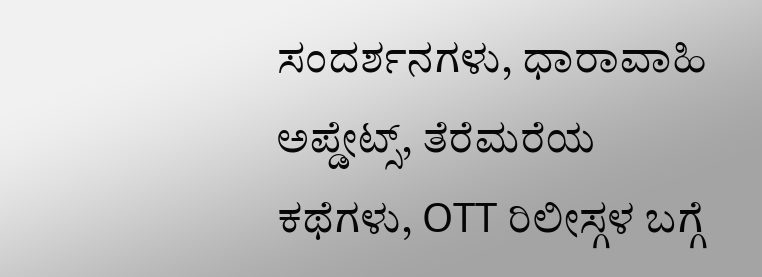ಸಂದರ್ಶನಗಳು, ಧಾರಾವಾಹಿ ಅಪ್ಡೇಟ್ಸ್, ತೆರೆಮರೆಯ ಕಥೆಗಳು, OTT ರಿಲೀಸ್ಗಳ ಬಗ್ಗೆ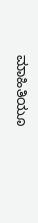ಮಾಹಿತಿಯೂ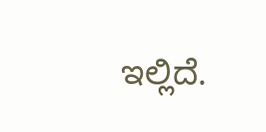ಇಲ್ಲಿದೆ.